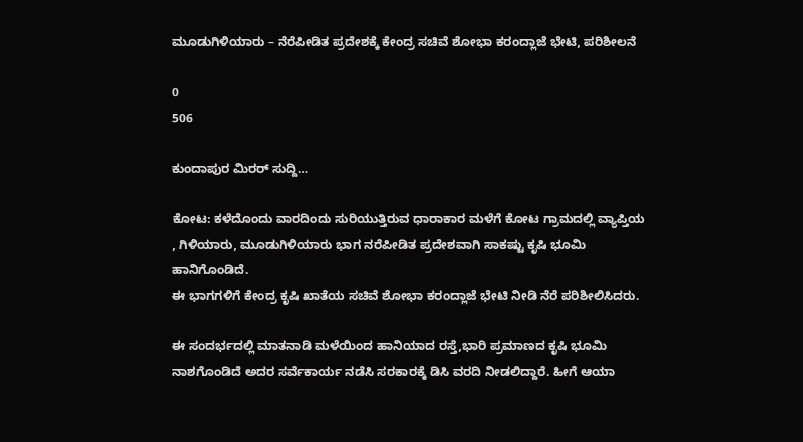ಮೂಡುಗಿಳಿಯಾರು – ನೆರೆಪೀಡಿತ ಪ್ರದೇಶಕ್ಕೆ ಕೇಂದ್ರ ಸಚಿವೆ ಶೋಭಾ ಕರಂದ್ಲಾಜೆ ಭೇಟಿ, ಪರಿಶೀಲನೆ

0
506

ಕುಂದಾಪುರ ಮಿರರ್ ಸುದ್ದಿ…

ಕೋಟ: ಕಳೆದೊಂದು ವಾರದಿಂದು ಸುರಿಯುತ್ತಿರುವ ಧಾರಾಕಾರ ಮಳೆಗೆ ಕೋಟ ಗ್ರಾಮದಲ್ಲಿ ವ್ಯಾಪ್ತಿಯ , ಗಿಳಿಯಾರು, ಮೂಡುಗಿಳಿಯಾರು ಭಾಗ ನರೆಪೀಡಿತ ಪ್ರದೇಶವಾಗಿ ಸಾಕಷ್ಟು ಕೃಷಿ ಭೂಮಿ ಹಾನಿಗೊಂಡಿದೆ.
ಈ ಭಾಗಗಳಿಗೆ ಕೇಂದ್ರ ಕೃಷಿ ಖಾತೆಯ ಸಚಿವೆ ಶೋಭಾ ಕರಂದ್ಲಾಜೆ ಭೇಟಿ ನೀಡಿ ನೆರೆ ಪರಿಶೀಲಿಸಿದರು.

ಈ ಸಂದರ್ಭದಲ್ಲಿ ಮಾತನಾಡಿ ಮಳೆಯಿಂದ ಹಾನಿಯಾದ ರಸ್ತೆ,ಭಾರಿ ಪ್ರಮಾಣದ ಕೃಷಿ ಭೂಮಿ ನಾಶಗೊಂಡಿದೆ ಅದರ ಸರ್ವೆಕಾರ್ಯ ನಡೆಸಿ ಸರಕಾರಕ್ಕೆ ಡಿಸಿ ವರದಿ ನೀಡಲಿದ್ದಾರೆ. ಹೀಗೆ ಆಯಾ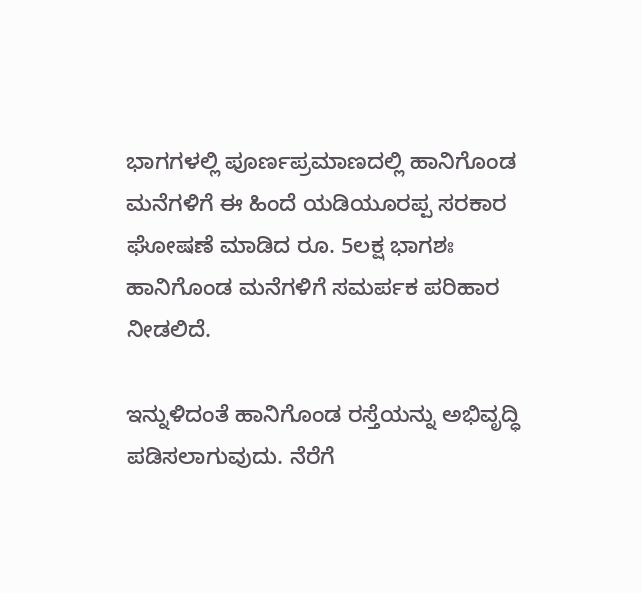ಭಾಗಗಳಲ್ಲಿ ಪೂರ್ಣಪ್ರಮಾಣದಲ್ಲಿ ಹಾನಿಗೊಂಡ ಮನೆಗಳಿಗೆ ಈ ಹಿಂದೆ ಯಡಿಯೂರಪ್ಪ ಸರಕಾರ ಘೋಷಣೆ ಮಾಡಿದ ರೂ. 5ಲಕ್ಷ ಭಾಗಶಃ ಹಾನಿಗೊಂಡ ಮನೆಗಳಿಗೆ ಸಮರ್ಪಕ ಪರಿಹಾರ ನೀಡಲಿದೆ.

ಇನ್ನುಳಿದಂತೆ ಹಾನಿಗೊಂಡ ರಸ್ತೆಯನ್ನು ಅಭಿವೃದ್ಧಿ ಪಡಿಸಲಾಗುವುದು. ನೆರೆಗೆ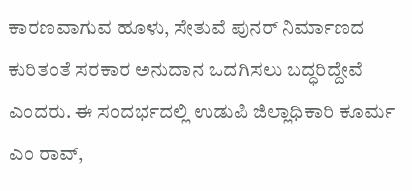ಕಾರಣವಾಗುವ ಹೂಳು, ಸೇತುವೆ ಪುನರ್ ನಿರ್ಮಾಣದ ಕುರಿತಂತೆ ಸರಕಾರ ಅನುದಾನ ಒದಗಿಸಲು ಬದ್ಧರಿದ್ದೇವೆ ಎಂದರು. ಈ ಸಂದರ್ಭದಲ್ಲಿ ಉಡುಪಿ ಜಿಲ್ಲಾಧಿಕಾರಿ ಕೂರ್ಮ ಎಂ ರಾವ್,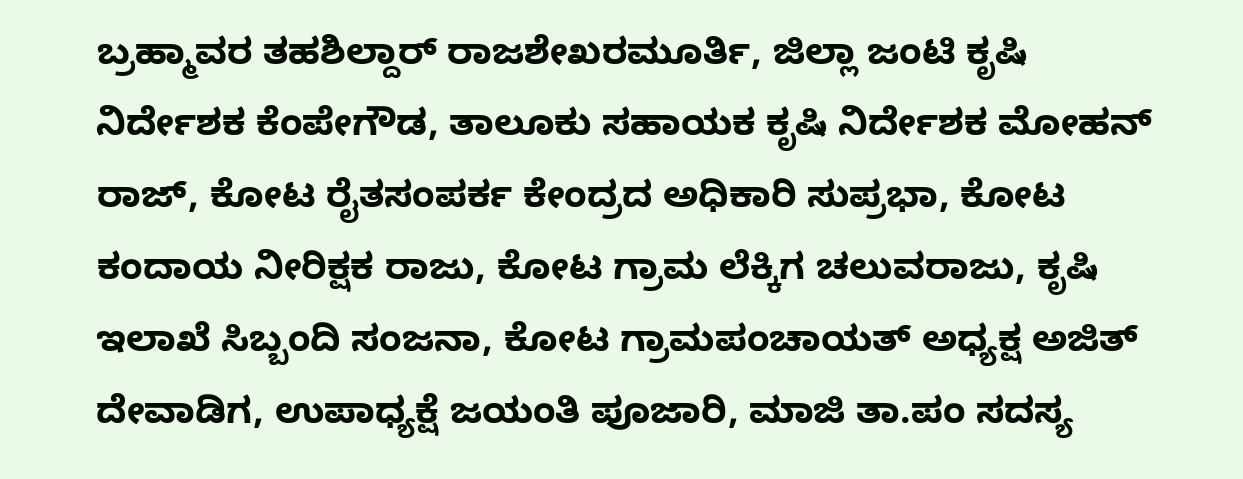ಬ್ರಹ್ಮಾವರ ತಹಶಿಲ್ದಾರ್ ರಾಜಶೇಖರಮೂರ್ತಿ, ಜಿಲ್ಲಾ ಜಂಟಿ ಕೃಷಿ ನಿರ್ದೇಶಕ ಕೆಂಪೇಗೌಡ, ತಾಲೂಕು ಸಹಾಯಕ ಕೃಷಿ ನಿರ್ದೇಶಕ ಮೋಹನ್ ರಾಜ್, ಕೋಟ ರೈತಸಂಪರ್ಕ ಕೇಂದ್ರದ ಅಧಿಕಾರಿ ಸುಪ್ರಭಾ, ಕೋಟ ಕಂದಾಯ ನೀರಿಕ್ಷಕ ರಾಜು, ಕೋಟ ಗ್ರಾಮ ಲೆಕ್ಕಿಗ ಚಲುವರಾಜು, ಕೃಷಿ ಇಲಾಖೆ ಸಿಬ್ಬಂದಿ ಸಂಜನಾ, ಕೋಟ ಗ್ರಾಮಪಂಚಾಯತ್ ಅಧ್ಯಕ್ಷ ಅಜಿತ್ ದೇವಾಡಿಗ, ಉಪಾಧ್ಯಕ್ಷೆ ಜಯಂತಿ ಪೂಜಾರಿ, ಮಾಜಿ ತಾ.ಪಂ ಸದಸ್ಯ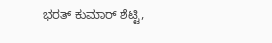ಭರತ್ ಕುಮಾರ್ ಶೆಟ್ಟಿ,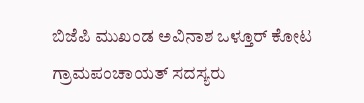ಬಿಜೆಪಿ ಮುಖಂಡ ಅವಿನಾಶ ಒಳ್ತೂರ್ ಕೋಟ ಗ್ರಾಮಪಂಚಾಯತ್ ಸದಸ್ಯರು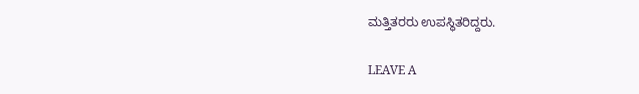ಮತ್ತಿತರರು ಉಪಸ್ಥಿತರಿದ್ದರು.

LEAVE A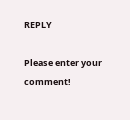REPLY

Please enter your comment!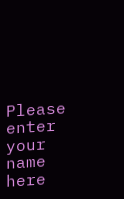Please enter your name here